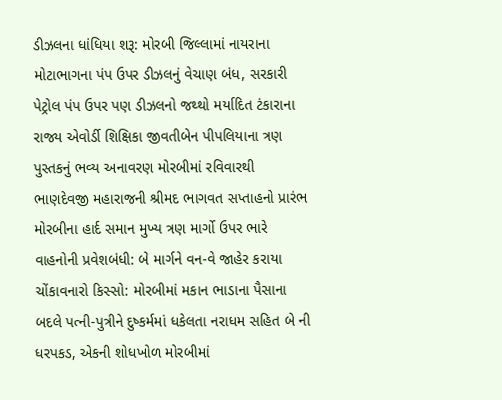ડીઝલના ધાંધિયા શરૂ: મોરબી જિલ્લામાં નાયરાના મોટાભાગના પંપ ઉપર ડીઝલનું વેચાણ બંધ, સરકારી પેટ્રોલ પંપ ઉપર પણ ડીઝલનો જથ્થો મર્યાદિત ટંકારાના રાજ્ય એવોર્ડી શિક્ષિકા જીવતીબેન પીપલિયાના ત્રણ પુસ્તકનું ભવ્ય અનાવરણ મોરબીમાં રવિવારથી ભાણદેવજી મહારાજની શ્રીમદ ભાગવત સપ્તાહનો પ્રારંભ મોરબીના હાર્દ સમાન મુખ્ય ત્રણ માર્ગો ઉપર ભારે વાહનોની પ્રવેશબંધી: બે માર્ગને વન-વે જાહેર કરાયા ચોંકાવનારો કિસ્સો: મોરબીમાં મકાન ભાડાના પૈસાના બદલે પત્ની-પુત્રીને દુષ્કર્મમાં ધકેલતા નરાધમ સહિત બે ની ધરપકડ, એકની શોધખોળ મોરબીમાં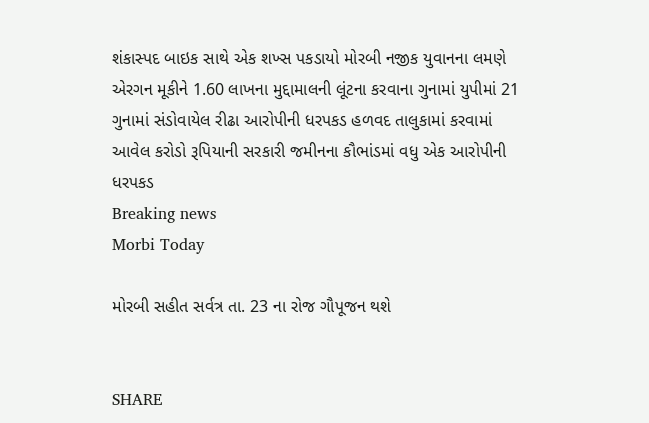શંકાસ્પદ બાઇક સાથે એક શખ્સ પકડાયો મોરબી નજીક યુવાનના લમણે એરગન મૂકીને 1.60 લાખના મુદ્દામાલની લૂંટના કરવાના ગુનામાં યુપીમાં 21 ગુનામાં સંડોવાયેલ રીઢા આરોપીની ધરપકડ હળવદ તાલુકામાં કરવામાં આવેલ કરોડો રૂપિયાની સરકારી જમીનના કૌભાંડમાં વધુ એક આરોપીની ધરપકડ
Breaking news
Morbi Today

મોરબી સહીત સર્વત્ર તા. 23 ના રોજ ગૌપૂજન થશે


SHARE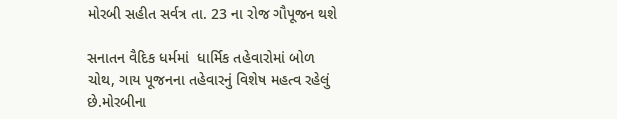મોરબી સહીત સર્વત્ર તા. 23 ના રોજ ગૌપૂજન થશે

સનાતન વૈદિક ધર્મમાં  ધાર્મિક તહેવારોમાં બોળ ચોથ, ગાય પૂજનના તહેવારનું વિશેષ મહત્વ રહેલું છે.મોરબીના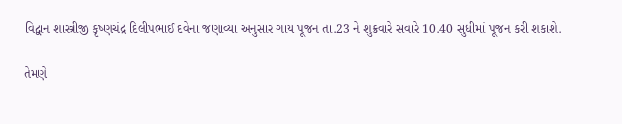વિદ્વાન શાસ્ત્રીજી કૃષ્ણચંદ્ર દિલીપભાઈ દવેના જણાવ્યા અનુસાર ગાય પૂજન તા.23 ને શુક્રવારે સવારે 10.40 સુધીમાં પૂજન કરી શકાશે.

તેમણે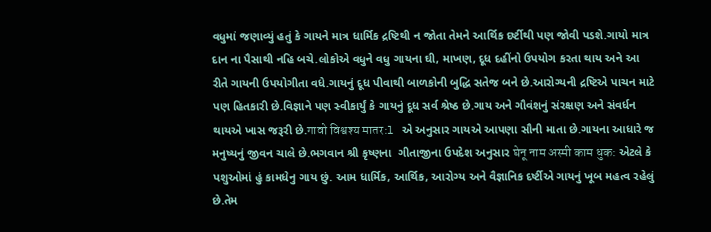વધુમાં જણાવ્યું હતું કે ગાયને માત્ર ધાર્મિક દ્રષ્ટિથી ન જોતા તેમને આર્થિક દર્ષ્ટીથી પણ જોવી પડશે.ગાયો માત્ર દાન ના પૈસાથી નહિ બચે.લોકોએ વધુને વધુ ગાયના ઘી, માખણ, દૂધ દહીંનો ઉપયોગ કરતા થાય અને આ રીતે ગાયની ઉપયોગીતા વધે.ગાયનું દૂધ પીવાથી બાળકોની બુદ્ધિ સતેજ બને છે.આરોગ્યની દ્રષ્ટિએ પાચન માટે પણ હિતકારી છે.વિજ્ઞાને પણ સ્વીકાર્યું કે ગાયનું દૂધ સર્વ શ્રેષ્ઠ છે.ગાય અને ગૌવંશનું સંરક્ષણ અને સંવર્ધન થાયએ ખાસ જરૂરી છે.गावो विश्वश्य मातर:l એ અનુસાર ગાયએ આપણા સૌની માતા છે.ગાયના આધારે જ મનુષ્યનું જીવન ચાલે છે.ભગવાન શ્રી કૃષ્ણના  ગીતાજીના ઉપદેશ અનુસાર घेनू नाम अस्मी काम धुक: એટલે કે પશુઓમાં હું કામધેનુ ગાય છું. આમ ધાર્મિક, આર્થિક, આરોગ્ય અને વૈજ્ઞાનિક દર્ષ્ટીએ ગાયનું ખૂબ મહત્વ રહેલું છે.તેમ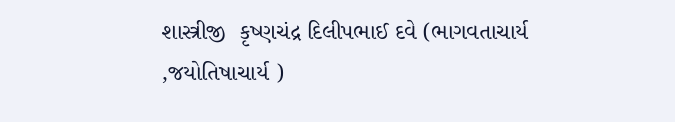શાસ્ત્રીજી  કૃષ્ણચંદ્ર દિલીપભાઈ દવે (ભાગવતાચાર્ય ,જયોતિષાચાર્ય )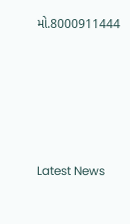મો.8000911444






Latest News